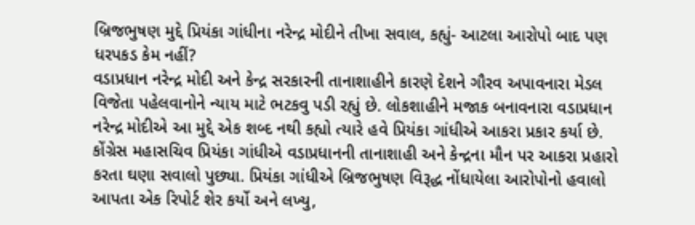બ્રિજભુષણ મુદ્દે પ્રિયંકા ગાંધીના નરેન્દ્ર મોદીને તીખા સવાલ, કહ્યું- આટલા આરોપો બાદ પણ ધરપકડ કેમ નહીં?
વડાપ્રધાન નરેન્દ્ર મોદી અને કેન્દ્ર સરકારની તાનાશાહીને કારણે દેશને ગૌરવ અપાવનારા મેડલ વિજેતા પહેલવાનોને ન્યાય માટે ભટકવુ પડી રહ્યું છે. લોકશાહીને મજાક બનાવનારા વડાપ્રધાન નરેન્દ્ર મોદીએ આ મુદ્દે એક શબ્દ નથી કહ્યો ત્યારે હવે પ્રિયંકા ગાંધીએ આકરા પ્રકાર કર્યા છે.
કોંગ્રેસ મહાસચિવ પ્રિયંકા ગાંધીએ વડાપ્રધાનની તાનાશાહી અને કેન્દ્રના મૌન પર આકરા પ્રહારો કરતા ઘણા સવાલો પુછ્યા. પ્રિયંકા ગાંધીએ બ્રિજભુષણ વિરૂદ્ધ નોંધાયેલા આરોપોનો હવાલો આપતા એક રિપોર્ટ શેર કર્યો અને લખ્યુ,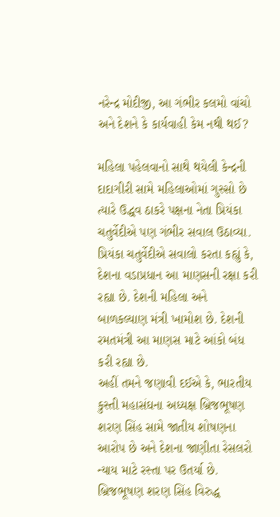નરેન્દ્ર મોદીજી, આ ગંભીર કલમો વાંચો અને દેશને કે કાર્યવાહી કેમ નથી થઈ?

મહિલા પહેલવાનો સાથે થયેલી કેન્દ્રની દાદાગીરી સામે મહિલાઓમાં ગુસ્સો છે ત્યારે ઉદ્ધવ ઠાકરે પક્ષના નેતા પ્રિયંકા ચતુર્વેદીએ પણ ગંભીર સવાલ ઉઠાવ્યા. પ્રિયંકા ચતુર્વેદીએ સવાલો કરતા કહ્યું કે, દેશના વડાપ્રધાન આ માણસની રક્ષા કરી રહ્યા છે. દેશની મહિલા અને બાળકલ્યાણ મંત્રી ખામોશ છે. દેશની રમતમંત્રી આ માણસ માટે આંકો બંધ કરી રહ્યા છે.
અહીં તમને જણાવી દઈએ કે, ભારતીય કુસ્તી મહાસંઘના અધ્યક્ષ બ્રિજભૂષણ શરણ સિંહ સામે જાતીય શોષણના આરોપ છે અને દેશના જાણીતા રેસલરો ન્યાય માટે રસ્તા પર ઉતર્યા છે.
બ્રિજભૂષણ શરણ સિંહ વિરુદ્ધ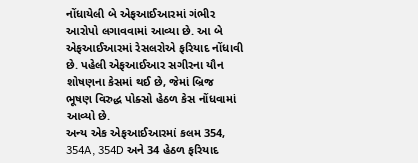નોંધાયેલી બે એફઆઈઆરમાં ગંભીર આરોપો લગાવવામાં આવ્યા છે. આ બે એફઆઈઆરમાં રેસલરોએ ફરિયાદ નોંધાવી છે. પહેલી એફઆઈઆર સગીરના યૌન શોષણના કેસમાં થઈ છે, જેમાં બ્રિજ ભૂષણ વિરુદ્ધ પોક્સો હેઠળ કેસ નોંધવામાં આવ્યો છે.
અન્ય એક એફઆઈઆરમાં કલમ 354, 354A, 354D અને 34 હેઠળ ફરિયાદ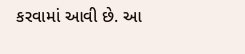કરવામાં આવી છે. આ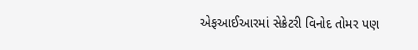એફઆઈઆરમાં સેક્રેટરી વિનોદ તોમર પણ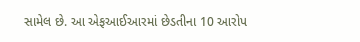સામેલ છે. આ એફઆઈઆરમાં છેડતીના 10 આરોપ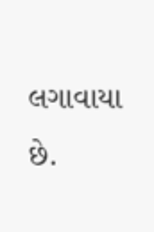લગાવાયા છે.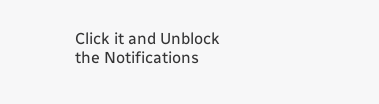Click it and Unblock the Notifications